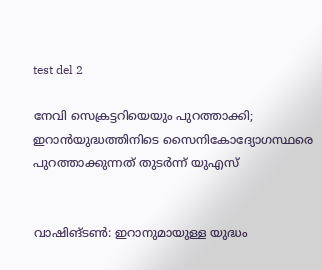test del 2

നേവി സെക്രട്ടറിയെയും പുറത്താക്കി; ഇറാൻയുദ്ധത്തിനിടെ സൈനികോദ്യോഗസ്ഥരെ പുറത്താക്കുന്നത് തുടർന്ന് യുഎസ്


വാഷിങ്ടൺ: ഇറാനുമായുള്ള യുദ്ധം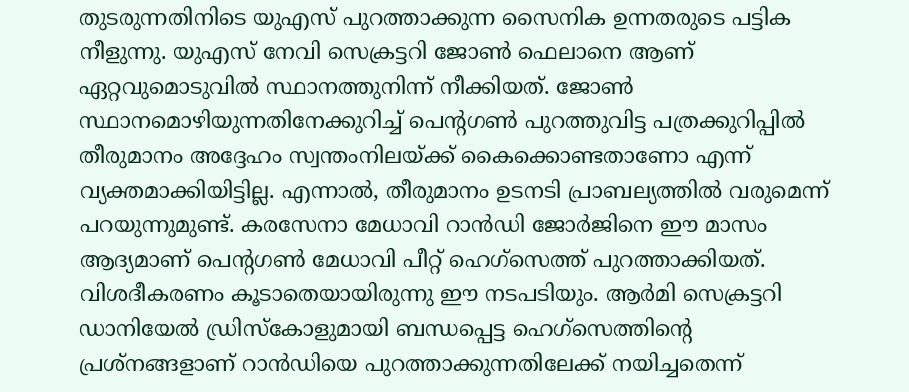തുടരുന്നതിനിടെ യുഎസ് പുറത്താക്കുന്ന സൈനിക ഉന്നതരുടെ പട്ടിക നീളുന്നു. യുഎസ് നേവി സെക്രട്ടറി ജോൺ ഫെലാനെ ആണ് ഏറ്റവുമൊടുവിൽ സ്ഥാനത്തുനിന്ന് നീക്കിയത്. ജോൺ സ്ഥാനമൊഴിയുന്നതിനേക്കുറിച്ച് പെന്റഗൺ പുറത്തുവിട്ട പത്രക്കുറിപ്പിൽ തീരുമാനം അദ്ദേഹം സ്വന്തംനിലയ്ക്ക് കൈക്കൊണ്ടതാണോ എന്ന് വ്യക്തമാക്കിയിട്ടില്ല. എന്നാൽ, തീരുമാനം ഉടനടി പ്രാബല്യത്തിൽ വരുമെന്ന് പറയുന്നുമുണ്ട്. കരസേനാ മേധാവി റാൻഡി ജോർജിനെ ഈ മാസം ആദ്യമാണ് പെന്റഗൺ മേധാവി പീറ്റ് ഹെഗ്‌സെത്ത് പുറത്താക്കിയത്. വിശദീകരണം കൂടാതെയായിരുന്നു ഈ നടപടിയും. ആർമി സെക്രട്ടറി ഡാനിയേൽ ഡ്രിസ്‌കോളുമായി ബന്ധപ്പെട്ട ഹെഗ്‌സെത്തിന്റെ പ്രശ്‌നങ്ങളാണ് റാൻഡിയെ പുറത്താക്കുന്നതിലേക്ക് നയിച്ചതെന്ന്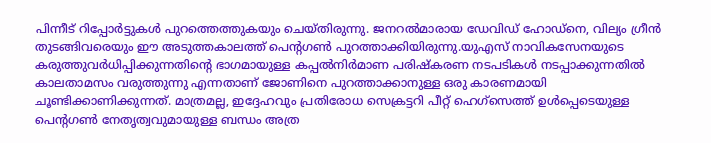പിന്നീട് റിപ്പോർട്ടുകൾ പുറത്തെത്തുകയും ചെയ്തിരുന്നു. ജനറൽമാരായ ഡേവിഡ് ഹോഡ്‌നെ, വില്യം ഗ്രീൻ തുടങ്ങിവരെയും ഈ അടുത്തകാലത്ത് പെന്റഗൺ പുറത്താക്കിയിരുന്നു.യുഎസ് നാവികസേനയുടെ കരുത്തുവർധിപ്പിക്കുന്നതിന്റെ ഭാഗമായുള്ള കപ്പൽനിർമാണ പരിഷ്‌കരണ നടപടികൾ നടപ്പാക്കുന്നതിൽ കാലതാമസം വരുത്തുന്നു എന്നതാണ് ജോണിനെ പുറത്താക്കാനുള്ള ഒരു കാരണമായി ചൂണ്ടിക്കാണിക്കുന്നത്. മാത്രമല്ല, ഇദ്ദേഹവും പ്രതിരോധ സെക്രട്ടറി പീറ്റ് ഹെഗ്‌സെത്ത് ഉൾപ്പെടെയുള്ള പെന്റഗൺ നേതൃത്വവുമായുള്ള ബന്ധം അത്ര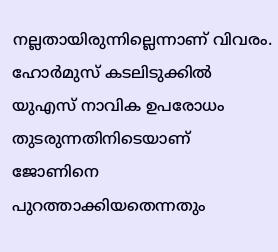നല്ലതായിരുന്നില്ലെന്നാണ് വിവരം. ഹോർമുസ് കടലിടുക്കിൽ യുഎസ് നാവിക ഉപരോധം തുടരുന്നതിനിടെയാണ് ജോണിനെ പുറത്താക്കിയതെന്നതും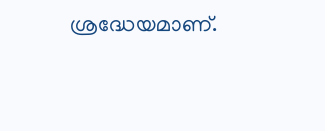ശ്രദ്ധേയമാണ്.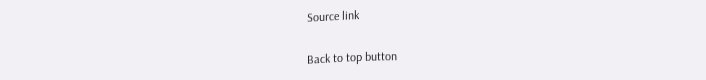Source link

Back to top button